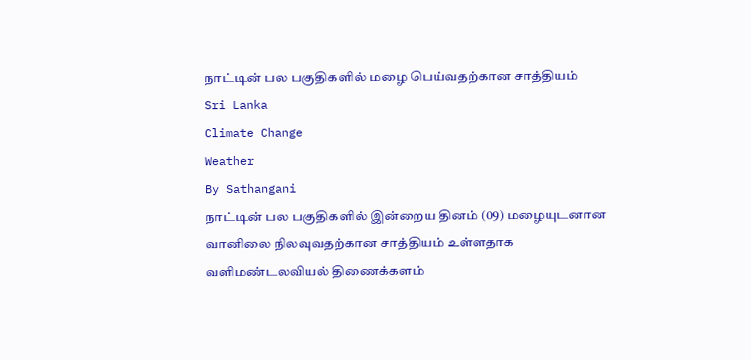நாட்டின் பல பகுதிகளில் மழை பெய்வதற்கான சாத்தியம்
Sri Lanka
Climate Change
Weather
By Sathangani
நாட்டின் பல பகுதிகளில் இன்றைய தினம் (09) மழையுடனான வானிலை நிலவுவதற்கான சாத்தியம் உள்ளதாக வளிமண்டலவியல் திணைக்களம்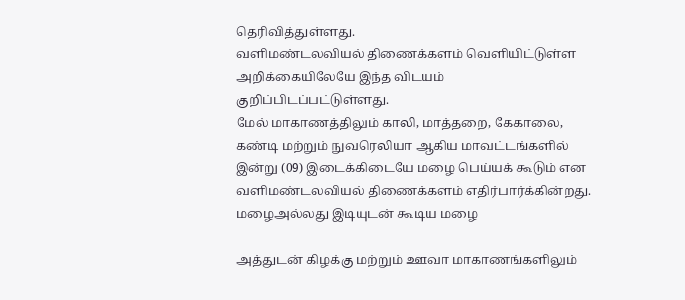தெரிவித்துள்ளது.
வளிமண்டலவியல் திணைக்களம் வெளியிட்டுள்ள அறிக்கையிலேயே இந்த விடயம் குறிப்பிடப்பட்டுள்ளது.
மேல் மாகாணத்திலும் காலி, மாத்தறை, கேகாலை, கண்டி மற்றும் நுவரெலியா ஆகிய மாவட்டங்களில் இன்று (09) இடைக்கிடையே மழை பெய்யக் கூடும் என வளிமண்டலவியல் திணைக்களம் எதிர்பார்க்கின்றது.
மழைஅல்லது இடியுடன் கூடிய மழை

அத்துடன் கிழக்கு மற்றும் ஊவா மாகாணங்களிலும்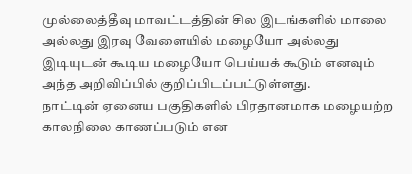முல்லைத்தீவு மாவட்டத்தின் சில இடங்களில் மாலை அல்லது இரவு வேளையில் மழையோ அல்லது இடியுடன் கூடிய மழையோ பெய்யக் கூடும் எனவும் அந்த அறிவிப்பில் குறிப்பிடப்பட்டுள்ளது.
நாட்டின் ஏனைய பகுதிகளில் பிரதானமாக மழையற்ற காலநிலை காணப்படும் என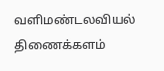வளிமண்டலவியல் திணைக்களம்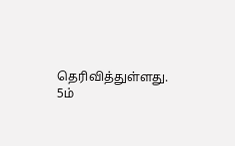தெரிவித்துள்ளது.
5ம்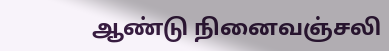ஆண்டு நினைவஞ்சலி